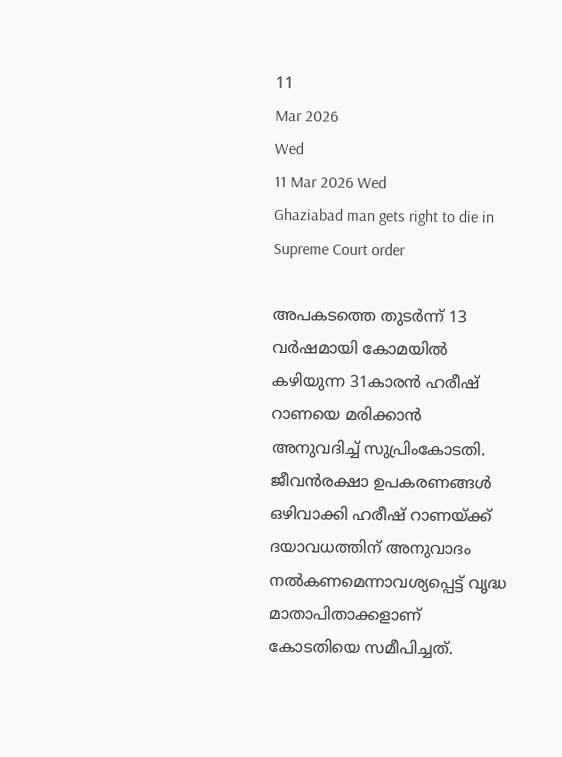11
Mar 2026
Wed
11 Mar 2026 Wed
Ghaziabad man gets right to die in Supreme Court order

അപകടത്തെ തുടര്‍ന്ന് 13 വര്‍ഷമായി കോമയില്‍ കഴിയുന്ന 31കാരന്‍ ഹരീഷ് റാണയെ മരിക്കാന്‍ അനുവദിച്ച് സുപ്രിംകോടതി. ജീവന്‍രക്ഷാ ഉപകരണങ്ങള്‍ ഒഴിവാക്കി ഹരീഷ് റാണയ്ക്ക് ദയാവധത്തിന് അനുവാദം നല്‍കണമെന്നാവശ്യപ്പെട്ട് വൃദ്ധ മാതാപിതാക്കളാണ് കോടതിയെ സമീപിച്ചത്.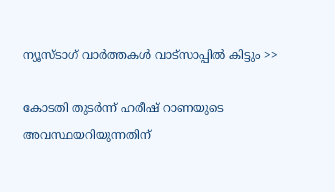ന്യൂസ്ടാഗ് വാര്‍ത്തകള്‍ വാട്‌സാപ്പില്‍ കിട്ടും >>

കോടതി തുടര്‍ന്ന് ഹരീഷ് റാണയുടെ അവസ്ഥയറിയുന്നതിന്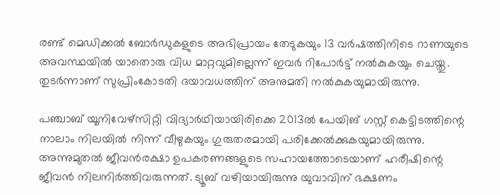രണ്ട് മെഡിക്കല്‍ ബോര്‍ഡുകളുടെ അഭിപ്രായം തേടുകയും 13 വര്‍ഷത്തിനിടെ റാണയുടെ അവസ്ഥയില്‍ യാതൊരു വിധ മാറ്റവുമില്ലെന്ന് ഇവര്‍ റിപോര്‍ട്ട് നല്‍കുകയും ചെയ്തു. തുടര്‍ന്നാണ് സുപ്രിംകോടതി ദയാവധത്തിന് അനുമതി നല്‍കുകയുമായിരുന്നു.

പഞ്ചാബ് യൂനിവേഴ്‌സിറ്റി വിദ്യാര്‍ഥിയായിരിക്കെ 2013ല്‍ പേയിങ് ഗസ്റ്റ് കെട്ടിടത്തിന്റെ നാലാം നിലയില്‍ നിന്ന് വീഴുകയും ഗുരുതരമായി പരിക്കേല്‍ക്കുകയുമായിരുന്നു. അന്നുമുതല്‍ ജീവന്‍രക്ഷാ ഉപകരണങ്ങളുടെ സഹായത്തോടെയാണ് ഹരീഷിന്റെ ജീവന്‍ നിലനിര്‍ത്തിവരുന്നത്. ട്യൂബ് വഴിയായിരുന്നു യുവാവിന് ഭക്ഷണം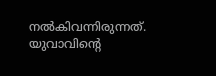നല്‍കിവന്നിരുന്നത്. യുവാവിന്റെ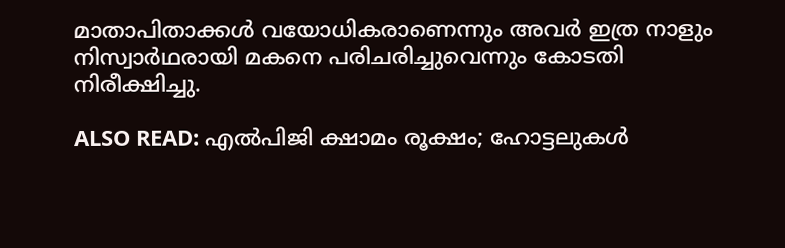മാതാപിതാക്കള്‍ വയോധികരാണെന്നും അവര്‍ ഇത്ര നാളും നിസ്വാര്‍ഥരായി മകനെ പരിചരിച്ചുവെന്നും കോടതി നിരീക്ഷിച്ചു.

ALSO READ: എല്‍പിജി ക്ഷാമം രൂക്ഷം; ഹോട്ടലുകള്‍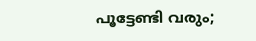പൂട്ടേണ്ടി വരും;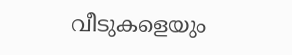വീടുകളെയും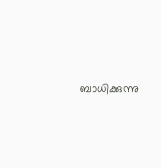ബാധിക്കുന്നു